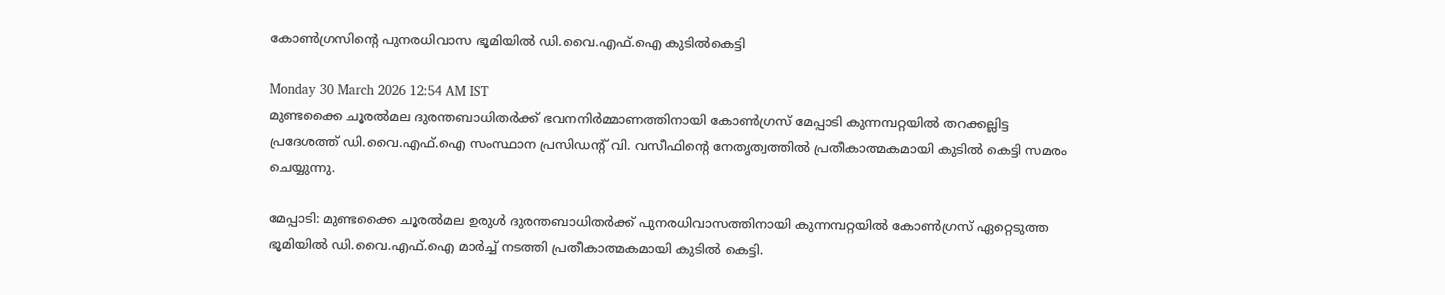കോൺഗ്രസിന്റെ പുനരധിവാസ ഭൂമിയിൽ ഡി.വൈ.എഫ്‌.ഐ കുടിൽകെട്ടി

Monday 30 March 2026 12:54 AM IST
മുണ്ടക്കൈ ചൂരൽമല ദുരന്തബാധിതർക്ക് ഭവനനിർമ്മാണത്തിനായി കോൺഗ്രസ് മേപ്പാടി കുന്നമ്പറ്റയിൽ തറക്കല്ലിട്ട പ്രദേശത്ത് ഡി.വൈ.എഫ്.ഐ സംസ്ഥാന പ്രസിഡന്റ് വി. വസീഫിന്റെ നേതൃത്വത്തിൽ പ്രതീകാത്മകമായി കുടിൽ കെട്ടി സമരം ചെയ്യുന്നു.

മേപ്പാടി: മുണ്ടക്കൈ ചൂരൽമല ഉരുൾ ദുരന്തബാധിതർക്ക് പുനരധിവാസത്തിനായി കുന്നമ്പറ്റയിൽ കോൺഗ്രസ് ഏറ്റെടുത്ത ഭൂമിയിൽ ഡി.വൈ.എഫ്‌.ഐ മാർച്ച് നടത്തി പ്രതീകാത്മകമായി കുടിൽ കെട്ടി.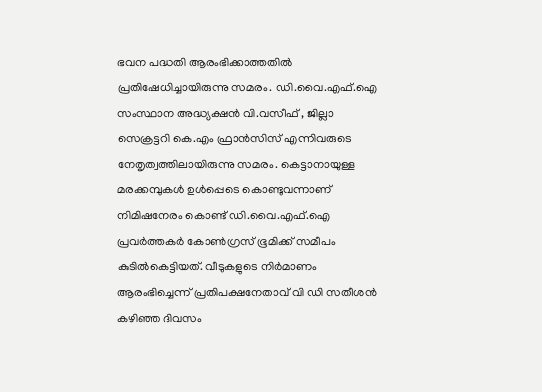ഭവന പദ്ധതി ആരംഭിക്കാത്തതിൽ പ്രതിഷേധിച്ചായിരുന്നു സമരം. ഡി.വൈ.എഫ്‌.ഐ സംസ്ഥാന അദ്ധ്യക്ഷൻ വി.വസീഫ് , ജില്ലാ സെക്രട്ടറി കെ.എം ഫ്രാൻസിസ് എന്നിവരുടെ നേതൃത്വത്തിലായിരുന്നു സമരം. കെട്ടാനായുള്ള മരക്കമ്പുകൾ ഉൾപ്പെടെ കൊണ്ടുവന്നാണ് നിമിഷനേരം കൊണ്ട് ഡി.വൈ.എഫ്‌.ഐ പ്രവർത്തകർ കോൺഗ്രസ് ഭൂമിക്ക് സമീപം കുടിൽകെട്ടിയത്. വീടുകളുടെ നിർമാണം ആരംഭിച്ചെന്ന് പ്രതിപക്ഷനേതാവ് വി ഡി സതീശൻ കഴിഞ്ഞ ദിവസം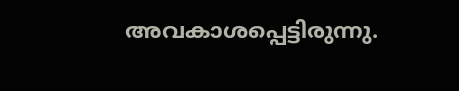അവകാശപ്പെട്ടിരുന്നു.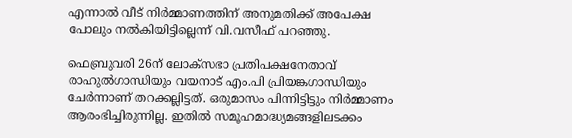എന്നാൽ വീട് നിർമ്മാണത്തിന് അനുമതിക്ക് അപേക്ഷ പോലും നൽകിയിട്ടില്ലെന്ന് വി.വസീഫ് പറഞ്ഞു.

ഫെബ്രുവരി 26ന്‌ ലോക്സഭാ പ്രതിപക്ഷനേതാവ് രാഹുൽഗാന്ധിയും വയനാട് എം.പി പ്രിയങ്കഗാന്ധിയും ചേർന്നാണ് തറക്കല്ലിട്ടത്. ഒരുമാസം പിന്നിട്ടിട്ടും നിർമ്മാണം ആരംഭിച്ചിരുന്നില്ല. ഇതിൽ സമൂഹമാദ്ധ്യമങ്ങളിലടക്കം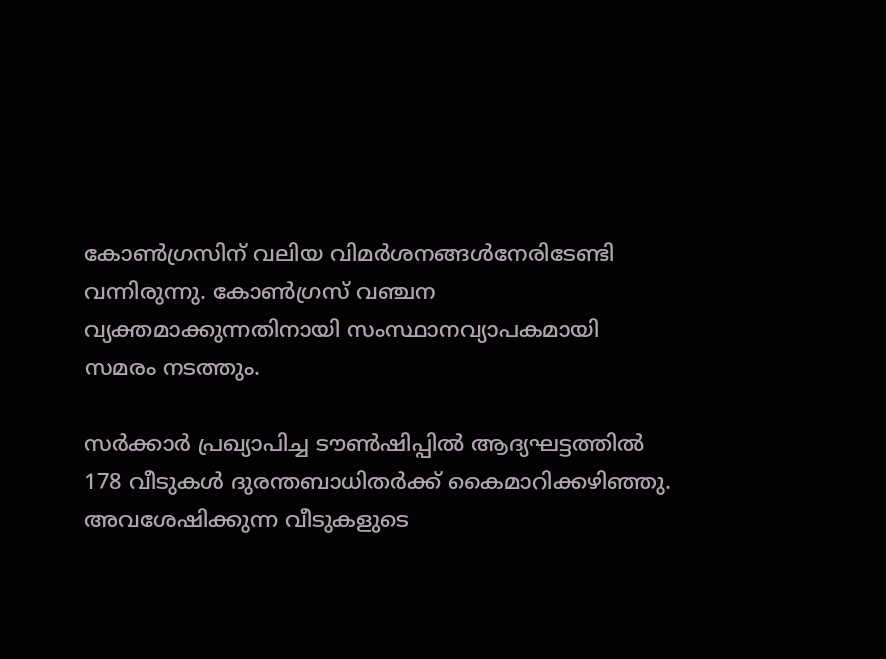കോൺഗ്രസിന് വലിയ വിമർശനങ്ങൾനേരിടേണ്ടി വന്നിരുന്നു. കോൺഗ്രസ് വഞ്ചന വ്യക്തമാക്കുന്നതിനായി സംസ്ഥാനവ്യാപകമായി സമരം നടത്തും.

സർക്കാർ പ്രഖ്യാപിച്ച ടൗൺഷിപ്പിൽ ആദ്യഘട്ടത്തിൽ 178 വീടുകൾ ദുരന്തബാധിതർക്ക് കൈമാറിക്കഴിഞ്ഞു. അവശേഷിക്കുന്ന വീടുകളുടെ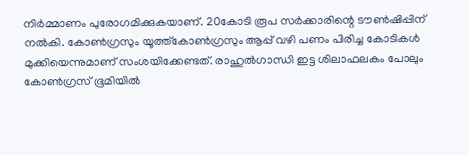നിർമ്മാണം പുരോഗമിക്കുകയാണ്. 20കോടി രൂപ സർക്കാരിന്റെ ടൗൺഷിപ്പിന് നൽകി. കോൺഗ്രസും യൂത്ത്‌കോൺഗ്രസും ആപ്പ് വഴി പണം പിരിച്ച കോടികൾ മുക്കിയെന്നുമാണ് സംശയിക്കേണ്ടത്. രാഹുൽഗാന്ധി ഇട്ട ശിലാഫലകം പോലും കോൺഗ്രസ് ഭൂമിയിൽ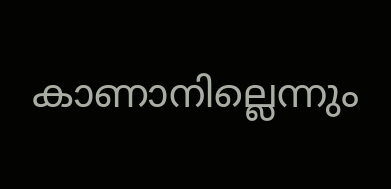കാണാനില്ലെന്നും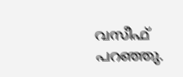വസീഫ് പറഞ്ഞു.